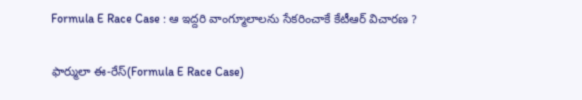Formula E Race Case : ఆ ఇద్దరి వాంగ్మూలాలను సేకరించాకే కేటీఆర్ విచారణ ?

ఫార్ములా ఈ-రేస్(Formula E Race Case)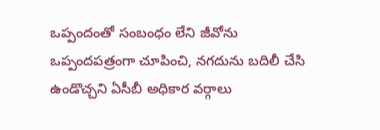ఒప్పందంతో సంబంధం లేని జీవోను ఒప్పందపత్రంగా చూపించి, నగదును బదిలీ చేసి ఉండొచ్చని ఏసీబీ అధికార వర్గాలు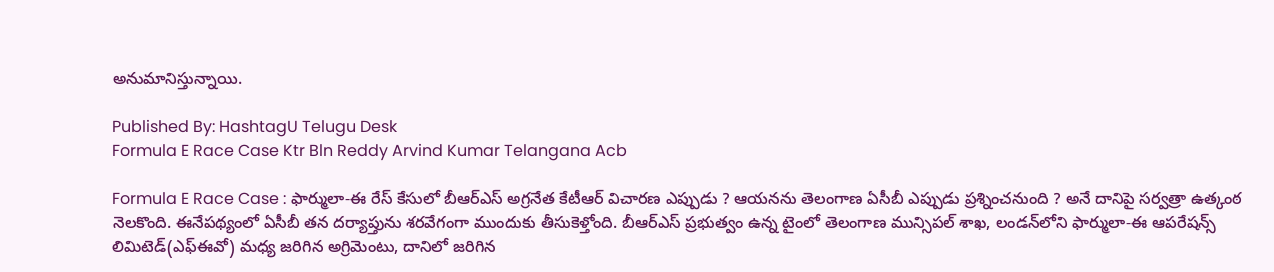అనుమానిస్తున్నాయి.

Published By: HashtagU Telugu Desk
Formula E Race Case Ktr Bln Reddy Arvind Kumar Telangana Acb

Formula E Race Case : ఫార్ములా-ఈ రేస్‌ కేసులో బీఆర్ఎస్ అగ్రనేత కేటీఆర్ విచారణ ఎప్పుడు ? ఆయనను తెలంగాణ ఏసీబీ ఎప్పుడు ప్రశ్నించనుంది ? అనే దానిపై సర్వత్రా ఉత్కంఠ నెలకొంది. ఈనేపథ్యంలో ఏసీబీ తన దర్యాప్తును శరవేగంగా ముందుకు తీసుకెళ్తోంది. బీఆర్ఎస్ ప్రభుత్వం ఉన్న టైంలో తెలంగాణ మున్సిపల్‌ శాఖ, లండన్‌లోని ఫార్ములా-ఈ ఆపరేషన్స్‌ లిమిటెడ్‌(ఎఫ్‌ఈవో) మధ్య జరిగిన అగ్రిమెంటు, దానిలో జరిగిన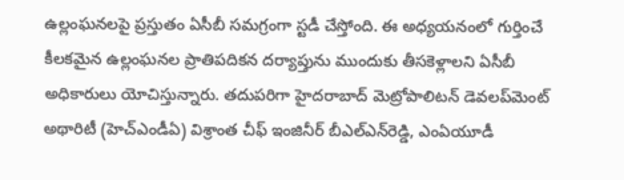ఉల్లంఘనలపై ప్రస్తుతం ఏసీబీ సమగ్రంగా స్టడీ చేస్తోంది. ఈ అధ్యయనంలో గుర్తించే కీలకమైన ఉల్లంఘనల ప్రాతిపదికన దర్యాప్తును ముందుకు తీసకెళ్లాలని ఏసీబీ అధికారులు యోచిస్తున్నారు. తదుపరిగా హైదరాబాద్ మెట్రోపాలిటన్ డెవలప్‌మెంట్ అథారిటీ (హెచ్‌ఎండీఏ) విశ్రాంత చీఫ్‌ ఇంజినీర్‌ బీఎల్‌ఎన్‌రెడ్డి, ఎంఏయూడీ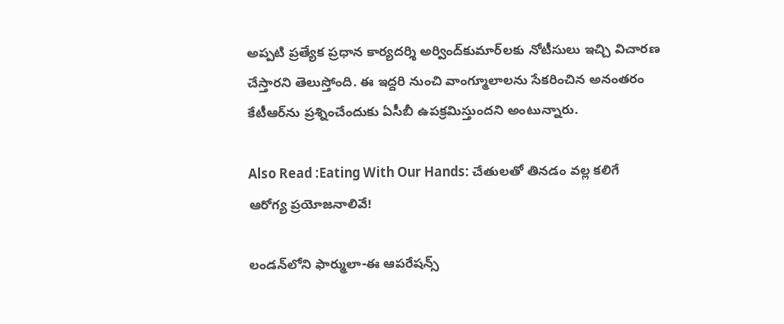అప్పటి ప్రత్యేక ప్రధాన కార్యదర్శి అర్వింద్‌కుమార్‌లకు నోటీసులు ఇచ్చి విచారణ చేస్తారని తెలుస్తోంది. ఈ ఇద్దరి నుంచి వాంగ్మూలాలను సేకరించిన అనంతరం కేటీఆర్‌ను ప్రశ్నించేందుకు ఏసీబీ ఉపక్రమిస్తుందని అంటున్నారు.

Also Read :Eating With Our Hands: చేతులతో తినడం వల్ల కలిగే ఆరోగ్య ప్రయోజనాలివే!

లండన్‌లోని ఫార్ములా-ఈ ఆపరేషన్స్‌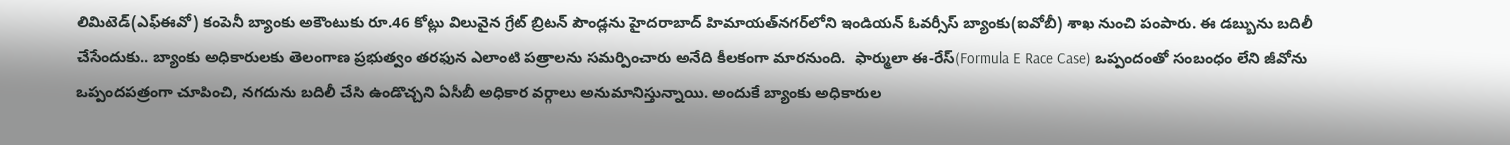లిమిటెడ్‌(ఎఫ్‌ఈవో) కంపెనీ బ్యాంకు అకౌంటుకు రూ.46 కోట్లు విలువైన గ్రేట్‌ బ్రిటన్‌ పౌండ్లను హైదరాబాద్‌ హిమాయత్‌నగర్‌లోని ఇండియన్ ఓవర్సీస్ బ్యాంకు(ఐవోబీ) శాఖ నుంచి పంపారు. ఈ డబ్బును బదిలీ చేసేందుకు.. బ్యాంకు అధికారులకు తెలంగాణ ప్రభుత్వం తరఫున ఎలాంటి పత్రాలను సమర్పించారు అనేది కీలకంగా మారనుంది.  ఫార్ములా ఈ-రేస్(Formula E Race Case) ఒప్పందంతో సంబంధం లేని జీవోను ఒప్పందపత్రంగా చూపించి, నగదును బదిలీ చేసి ఉండొచ్చని ఏసీబీ అధికార వర్గాలు అనుమానిస్తున్నాయి. అందుకే బ్యాంకు అధికారుల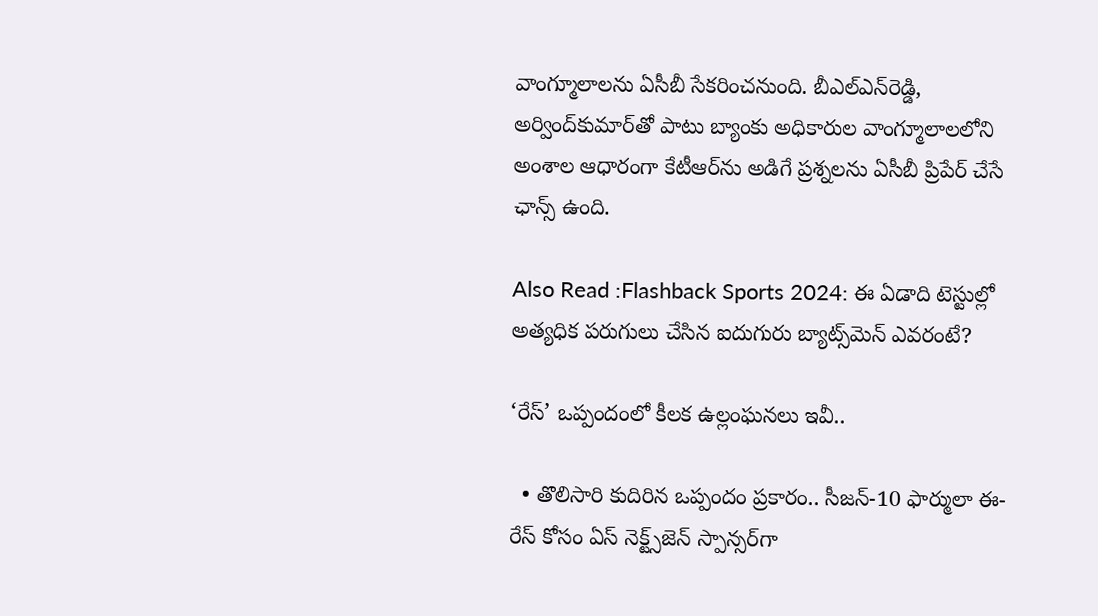వాంగ్మూలాలను ఏసీబీ సేకరించనుంది. బీఎల్‌ఎన్‌రెడ్డి, అర్వింద్‌కుమార్‌‌తో పాటు బ్యాంకు అధికారుల వాంగ్మూలాలలోని అంశాల ఆధారంగా కేటీఆర్‌ను అడిగే ప్రశ్నలను ఏసీబీ ప్రిపేర్ చేసే ఛాన్స్ ఉంది.

Also Read :Flashback Sports 2024: ఈ ఏడాది టెస్టుల్లో అత్యధిక పరుగులు చేసిన ఐదుగురు బ్యాట్స్‌మెన్ ఎవ‌రంటే?

‘రేస్’ ఒప్పందంలో కీలక ఉల్లంఘనలు ఇవీ..

  • తొలిసారి కుదిరిన ఒప్పందం ప్రకారం.. సీజన్‌-10 ఫార్ములా ఈ- రేస్‌ కోసం ఏస్‌ నెక్ట్స్‌జెన్‌ స్పాన్సర్‌గా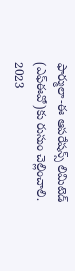ఫార్ములా-ఈ ఆపరేషన్స్‌ లిమిటెడ్‌ (ఎఫ్‌ఈవో)కు రుసుం చెల్లించాలి. 2023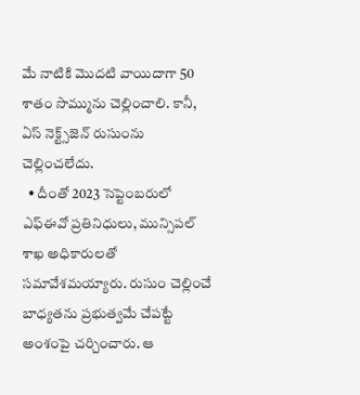మే నాటికి మొదటి వాయిదాగా 50 శాతం సొమ్మును చెల్లించాలి. కానీ, ఏస్‌ నెక్ట్స్‌జెన్‌ రుసుంను చెల్లించలేదు.
  • దీంతో 2023 సెప్టెంబరులో ఎఫ్‌ఈవో ప్రతినిధులు, మున్సిపల్‌ శాఖ అధికారులతో సమావేశమయ్యారు. రుసుం చెల్లించే బాధ్యతను ప్రభుత్వమే చేపట్టే అంశంపై చర్చించారు. ఆ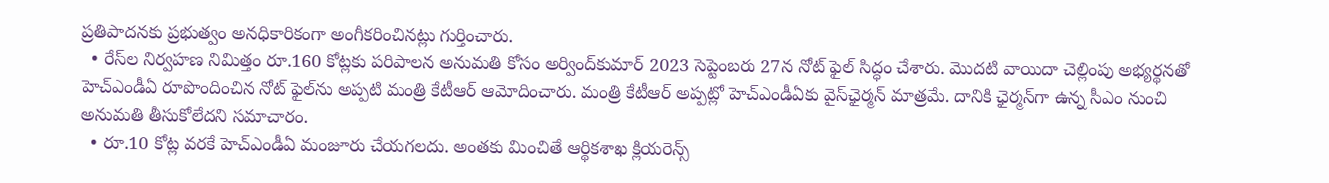ప్రతిపాదనకు ప్రభుత్వం అనధికారికంగా అంగీకరించినట్లు గుర్తించారు.
  • రేస్‌ల నిర్వహణ నిమిత్తం రూ.160 కోట్లకు పరిపాలన అనుమతి కోసం అర్వింద్‌కుమార్‌ 2023 సెప్టెంబరు 27న నోట్‌ ఫైల్‌ సిద్ధం చేశారు. మొదటి వాయిదా చెల్లింపు అభ్యర్థనతో హెచ్‌ఎండీఏ రూపొందించిన నోట్‌ ఫైల్‌ను అప్పటి మంత్రి కేటీఆర్‌ ఆమోదించారు. మంత్రి కేటీఆర్ అప్పట్లో హెచ్‌ఎండీఏకు వైస్‌ఛైర్మన్‌ మాత్రమే. దానికి ఛైర్మన్‌‌గా ఉన్న సీఎం నుంచి అనుమతి తీసుకోలేదని సమాచారం.
  • రూ.10 కోట్ల వరకే హెచ్‌ఎండీఏ మంజూరు చేయగలదు. అంతకు మించితే ఆర్థికశాఖ క్లియరెన్స్‌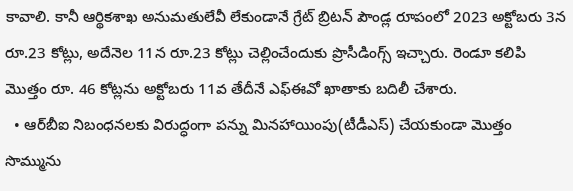కావాలి. కానీ ఆర్థికశాఖ అనుమతులేవీ లేకుండానే గ్రేట్‌ బ్రిటన్‌ పౌండ్ల రూపంలో 2023 అక్టోబరు 3న రూ.23 కోట్లు, అదేనెల 11న రూ.23 కోట్లు చెల్లించేందుకు ప్రొసీడింగ్స్‌ ఇచ్చారు. రెండూ కలిపి మొత్తం రూ. 46 కోట్లను అక్టోబరు 11వ తేదీనే ఎఫ్‌ఈవో ఖాతాకు బదిలీ చేశారు.
  • ఆర్‌బీఐ నిబంధనలకు విరుద్ధంగా పన్ను మినహాయింపు(టీడీఎస్‌) చేయకుండా మొత్తం సొమ్మును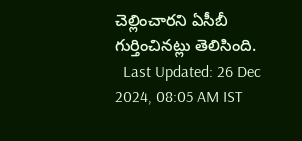చెల్లించారని ఏసీబీ గుర్తించినట్లు తెలిసింది.
  Last Updated: 26 Dec 2024, 08:05 AM IST